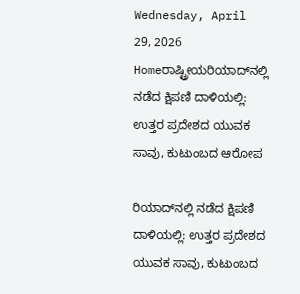Wednesday, April 29, 2026
Homeರಾಷ್ಟ್ರೀಯರಿಯಾದ್‌ನಲ್ಲಿ ನಡೆದ ಕ್ಷಿಪಣಿ ದಾಳಿಯಲ್ಲಿ: ಉತ್ತರ ಪ್ರದೇಶದ ಯುವಕ ಸಾವು, ಕುಟುಂಬದ ಆರೋಪ

ರಿಯಾದ್‌ನಲ್ಲಿ ನಡೆದ ಕ್ಷಿಪಣಿ ದಾಳಿಯಲ್ಲಿ: ಉತ್ತರ ಪ್ರದೇಶದ ಯುವಕ ಸಾವು, ಕುಟುಂಬದ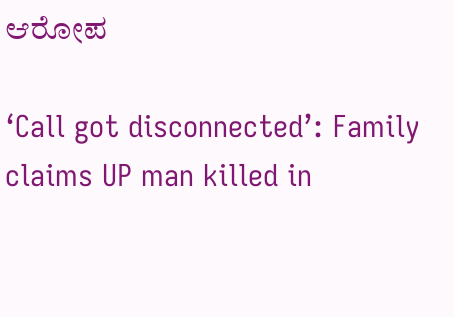ಆರೋಪ

‘Call got disconnected’: Family claims UP man killed in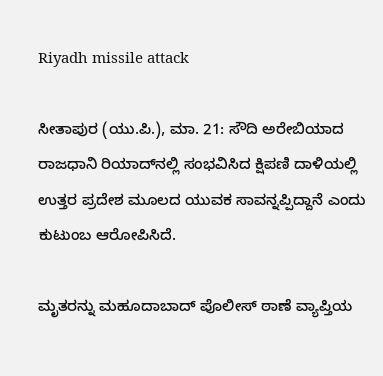Riyadh missile attack

ಸೀತಾಪುರ (ಯು.ಪಿ.), ಮಾ. 21: ಸೌದಿ ಅರೇಬಿಯಾದ ರಾಜಧಾನಿ ರಿಯಾದ್‌ನಲ್ಲಿ ಸಂಭವಿಸಿದ ಕ್ಷಿಪಣಿ ದಾಳಿಯಲ್ಲಿ ಉತ್ತರ ಪ್ರದೇಶ ಮೂಲದ ಯುವಕ ಸಾವನ್ನಪ್ಪಿದ್ದಾನೆ ಎಂದು ಕುಟುಂಬ ಆರೋಪಿಸಿದೆ.

ಮೃತರನ್ನು ಮಹೂದಾಬಾದ್ ಪೊಲೀಸ್ ಠಾಣೆ ವ್ಯಾಪ್ತಿಯ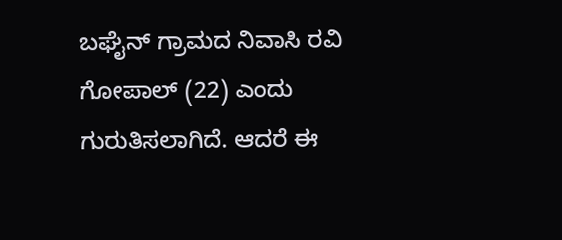ಬಘೈನ್ ಗ್ರಾಮದ ನಿವಾಸಿ ರವಿ ಗೋಪಾಲ್ (22) ಎಂದು ಗುರುತಿಸಲಾಗಿದೆ. ಆದರೆ ಈ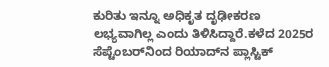ಕುರಿತು ಇನ್ನೂ ಅಧಿಕೃತ ದೃಢೀಕರಣ ಲಭ್ಯವಾಗಿಲ್ಲ ಎಂದು ತಿಳಿಸಿದ್ದಾರೆ.ಕಳೆದ 2025ರ ಸೆಪ್ಟೆಂಬರ್‌ನಿಂದ ರಿಯಾದ್‌ನ ಪ್ಲಾಸ್ಟಿಕ್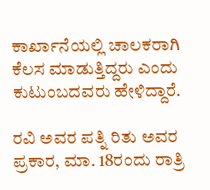ಕಾರ್ಖಾನೆಯಲ್ಲಿ ಚಾಲಕರಾಗಿ ಕೆಲಸ ಮಾಡುತ್ತಿದ್ದರು ಎಂದು ಕುಟುಂಬದವರು ಹೇಳಿದ್ದಾರೆ.

ರವಿ ಅವರ ಪತ್ನಿ ರಿತು ಅವರ ಪ್ರಕಾರ, ಮಾ. 18ರಂದು ರಾತ್ರಿ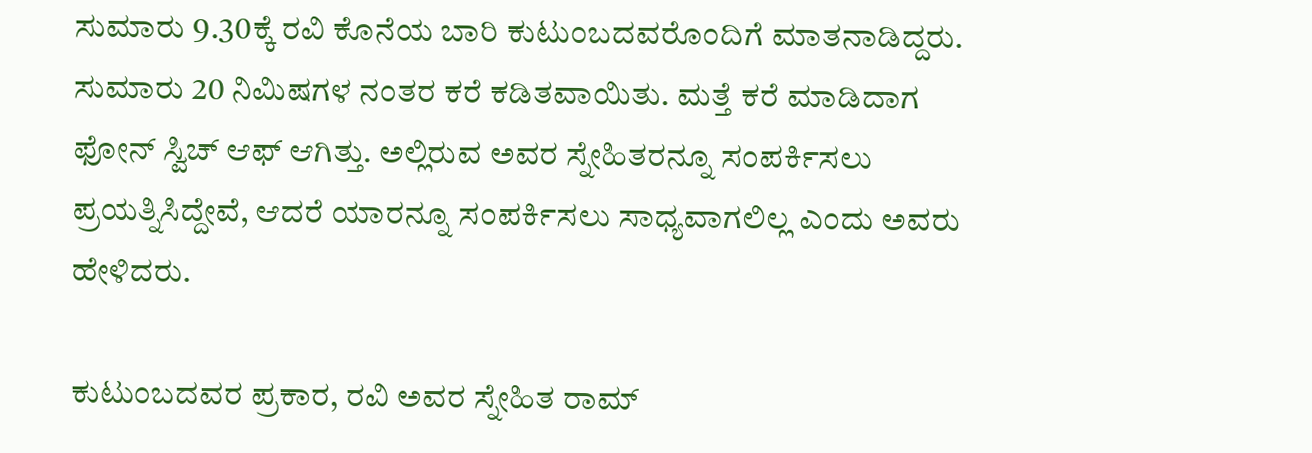ಸುಮಾರು 9.30ಕ್ಕೆ ರವಿ ಕೊನೆಯ ಬಾರಿ ಕುಟುಂಬದವರೊಂದಿಗೆ ಮಾತನಾಡಿದ್ದರು. ಸುಮಾರು 20 ನಿಮಿಷಗಳ ನಂತರ ಕರೆ ಕಡಿತವಾಯಿತು. ಮತ್ತೆ ಕರೆ ಮಾಡಿದಾಗ ಫೋನ್ ಸ್ವಿಚ್ ಆಫ್ ಆಗಿತ್ತು. ಅಲ್ಲಿರುವ ಅವರ ಸ್ನೇಹಿತರನ್ನೂ ಸಂಪರ್ಕಿಸಲು ಪ್ರಯತ್ನಿಸಿದ್ದೇವೆ, ಆದರೆ ಯಾರನ್ನೂ ಸಂಪರ್ಕಿಸಲು ಸಾಧ್ಯವಾಗಲಿಲ್ಲ ಎಂದು ಅವರು ಹೇಳಿದರು.

ಕುಟುಂಬದವರ ಪ್ರಕಾರ, ರವಿ ಅವರ ಸ್ನೇಹಿತ ರಾಮ್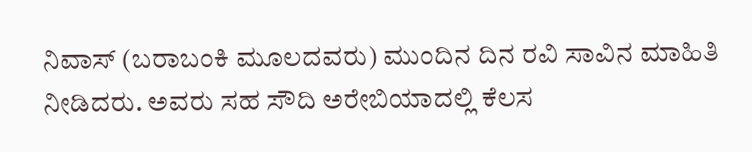ನಿವಾಸ್ (ಬರಾಬಂಕಿ ಮೂಲದವರು) ಮುಂದಿನ ದಿನ ರವಿ ಸಾವಿನ ಮಾಹಿತಿ ನೀಡಿದರು. ಅವರು ಸಹ ಸೌದಿ ಅರೇಬಿಯಾದಲ್ಲಿ ಕೆಲಸ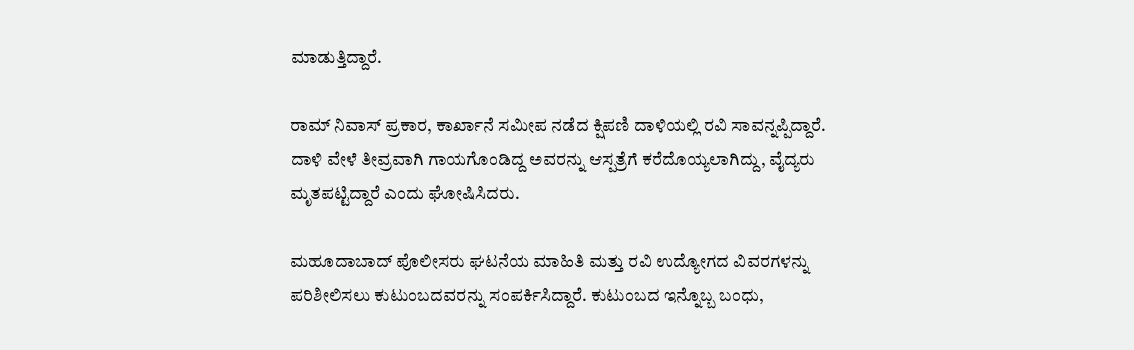ಮಾಡುತ್ತಿದ್ದಾರೆ.

ರಾಮ್ ನಿವಾಸ್ ಪ್ರಕಾರ, ಕಾರ್ಖಾನೆ ಸಮೀಪ ನಡೆದ ಕ್ಷಿಪಣಿ ದಾಳಿಯಲ್ಲಿ ರವಿ ಸಾವನ್ನಪ್ಪಿದ್ದಾರೆ. ದಾಳಿ ವೇಳೆ ತೀವ್ರವಾಗಿ ಗಾಯಗೊಂಡಿದ್ದ ಅವರನ್ನು ಆಸ್ಪತ್ರೆಗೆ ಕರೆದೊಯ್ಯಲಾಗಿದ್ದು, ವೈದ್ಯರು ಮೃತಪಟ್ಟಿದ್ದಾರೆ ಎಂದು ಘೋಷಿಸಿದರು.

ಮಹೂದಾಬಾದ್ ಪೊಲೀಸರು ಘಟನೆಯ ಮಾಹಿತಿ ಮತ್ತು ರವಿ ಉದ್ಯೋಗದ ವಿವರಗಳನ್ನು ಪರಿಶೀಲಿಸಲು ಕುಟುಂಬದವರನ್ನು ಸಂಪರ್ಕಿಸಿದ್ದಾರೆ. ಕುಟುಂಬದ ಇನ್ನೊಬ್ಬ ಬಂಧು,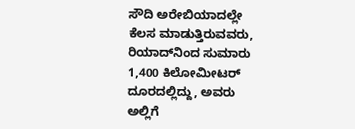ಸೌದಿ ಅರೇಬಿಯಾದಲ್ಲೇ ಕೆಲಸ ಮಾಡುತ್ತಿರುವವರು, ರಿಯಾದ್‌ನಿಂದ ಸುಮಾರು 1,400 ಕಿಲೋಮೀಟರ್ ದೂರದಲ್ಲಿದ್ದು, ಅವರು ಅಲ್ಲಿಗೆ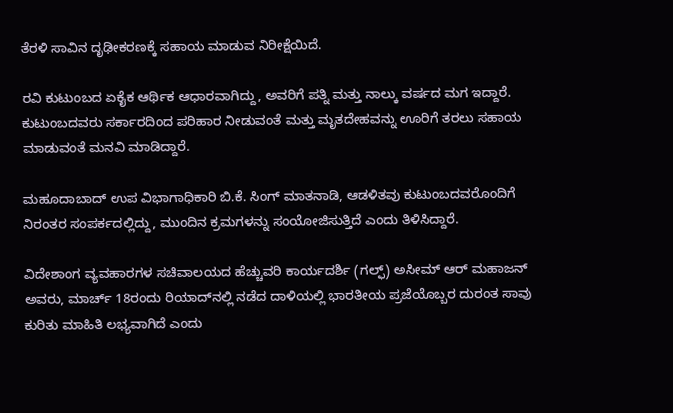ತೆರಳಿ ಸಾವಿನ ದೃಢೀಕರಣಕ್ಕೆ ಸಹಾಯ ಮಾಡುವ ನಿರೀಕ್ಷೆಯಿದೆ.

ರವಿ ಕುಟುಂಬದ ಏಕೈಕ ಆರ್ಥಿಕ ಆಧಾರವಾಗಿದ್ದು, ಅವರಿಗೆ ಪತ್ನಿ ಮತ್ತು ನಾಲ್ಕು ವರ್ಷದ ಮಗ ಇದ್ದಾರೆ. ಕುಟುಂಬದವರು ಸರ್ಕಾರದಿಂದ ಪರಿಹಾರ ನೀಡುವಂತೆ ಮತ್ತು ಮೃತದೇಹವನ್ನು ಊರಿಗೆ ತರಲು ಸಹಾಯ ಮಾಡುವಂತೆ ಮನವಿ ಮಾಡಿದ್ದಾರೆ.

ಮಹೂದಾಬಾದ್ ಉಪ ವಿಭಾಗಾಧಿಕಾರಿ ಬಿ.ಕೆ. ಸಿಂಗ್ ಮಾತನಾಡಿ, ಆಡಳಿತವು ಕುಟುಂಬದವರೊಂದಿಗೆ ನಿರಂತರ ಸಂಪರ್ಕದಲ್ಲಿದ್ದು, ಮುಂದಿನ ಕ್ರಮಗಳನ್ನು ಸಂಯೋಜಿಸುತ್ತಿದೆ ಎಂದು ತಿಳಿಸಿದ್ದಾರೆ.

ವಿದೇಶಾಂಗ ವ್ಯವಹಾರಗಳ ಸಚಿವಾಲಯದ ಹೆಚ್ಚುವರಿ ಕಾರ್ಯದರ್ಶಿ (ಗಲ್ಫ್) ಅಸೀಮ್ ಆರ್ ಮಹಾಜನ್ ಅವರು, ಮಾರ್ಚ್ 18ರಂದು ರಿಯಾದ್‌ನಲ್ಲಿ ನಡೆದ ದಾಳಿಯಲ್ಲಿ ಭಾರತೀಯ ಪ್ರಜೆಯೊಬ್ಬರ ದುರಂತ ಸಾವು ಕುರಿತು ಮಾಹಿತಿ ಲಭ್ಯವಾಗಿದೆ ಎಂದು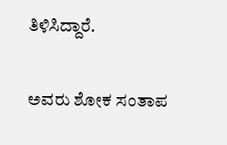ತಿಳಿಸಿದ್ದಾರೆ.

ಅವರು ಶೋಕ ಸಂತಾಪ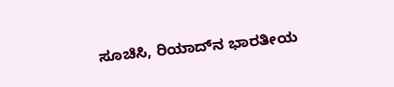ಸೂಚಿಸಿ, ರಿಯಾದ್‌ನ ಭಾರತೀಯ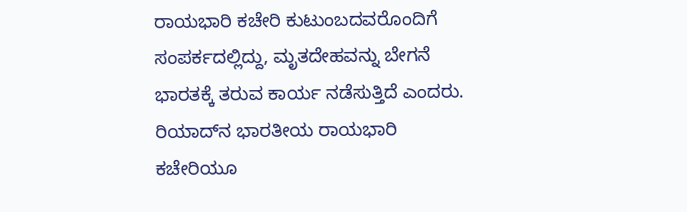ರಾಯಭಾರಿ ಕಚೇರಿ ಕುಟುಂಬದವರೊಂದಿಗೆ ಸಂಪರ್ಕದಲ್ಲಿದ್ದು, ಮೃತದೇಹವನ್ನು ಬೇಗನೆ ಭಾರತಕ್ಕೆ ತರುವ ಕಾರ್ಯ ನಡೆಸುತ್ತಿದೆ ಎಂದರು. ರಿಯಾದ್‌ನ ಭಾರತೀಯ ರಾಯಭಾರಿ ಕಚೇರಿಯೂ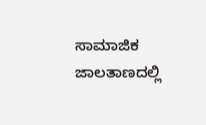ಸಾಮಾಜಿಕ ಜಾಲತಾಣದಲ್ಲಿ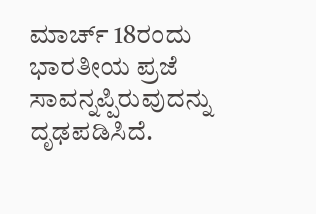ಮಾರ್ಚ್ 18ರಂದು ಭಾರತೀಯ ಪ್ರಜೆ ಸಾವನ್ನಪ್ಪಿರುವುದನ್ನು ದೃಢಪಡಿಸಿದೆ.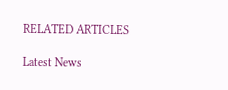RELATED ARTICLES

Latest News